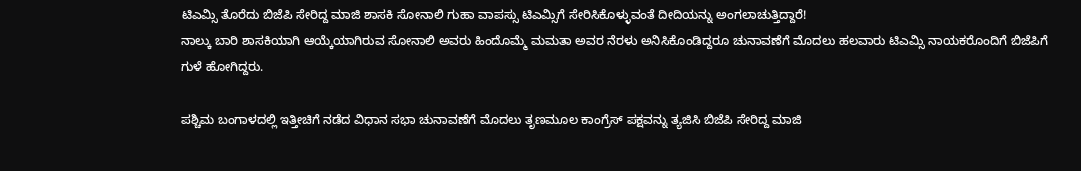ಟಿಎಮ್ಸಿ ತೊರೆದು ಬಿಜೆಪಿ ಸೇರಿದ್ದ ಮಾಜಿ ಶಾಸಕಿ ಸೋನಾಲಿ ಗುಹಾ ವಾಪಸ್ಸು ಟಿಎಮ್ಸಿಗೆ ಸೇರಿಸಿಕೊಳ್ಳುವಂತೆ ದೀದಿಯನ್ನು ಅಂಗಲಾಚುತ್ತಿದ್ದಾರೆ!
ನಾಲ್ಕು ಬಾರಿ ಶಾಸಕಿಯಾಗಿ ಆಯ್ಕೆಯಾಗಿರುವ ಸೋನಾಲಿ ಅವರು ಹಿಂದೊಮ್ಮೆ ಮಮತಾ ಅವರ ನೆರಳು ಅನಿಸಿಕೊಂಡಿದ್ದರೂ ಚುನಾವಣೆಗೆ ಮೊದಲು ಹಲವಾರು ಟಿಎಮ್ಸಿ ನಾಯಕರೊಂದಿಗೆ ಬಿಜೆಪಿಗೆ ಗುಳೆ ಹೋಗಿದ್ದರು.

ಪಶ್ಚಿಮ ಬಂಗಾಳದಲ್ಲಿ ಇತ್ತೀಚಿಗೆ ನಡೆದ ವಿಧಾನ ಸಭಾ ಚುನಾವಣೆಗೆ ಮೊದಲು ತೃಣಮೂಲ ಕಾಂಗ್ರೆಸ್ ಪಕ್ಷವನ್ನು ತ್ಯಜಿಸಿ ಬಿಜೆಪಿ ಸೇರಿದ್ದ ಮಾಜಿ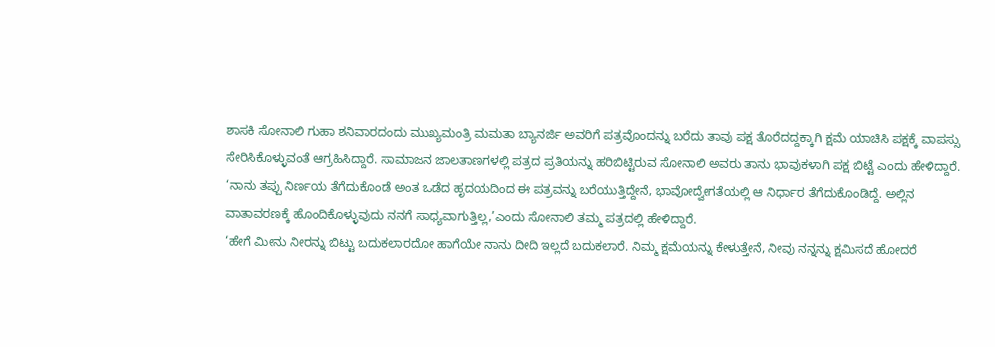ಶಾಸಕಿ ಸೋನಾಲಿ ಗುಹಾ ಶನಿವಾರದಂದು ಮುಖ್ಯಮಂತ್ರಿ ಮಮತಾ ಬ್ಯಾನರ್ಜಿ ಅವರಿಗೆ ಪತ್ರವೊಂದನ್ನು ಬರೆದು ತಾವು ಪಕ್ಷ ತೊರೆದದ್ದಕ್ಕಾಗಿ ಕ್ಷಮೆ ಯಾಚಿಸಿ ಪಕ್ಷಕ್ಕೆ ವಾಪಸ್ಸು ಸೇರಿಸಿಕೊಳ್ಳುವಂತೆ ಆಗ್ರಹಿಸಿದ್ದಾರೆ. ಸಾಮಾಜನ ಜಾಲತಾಣಗಳಲ್ಲಿ ಪತ್ರದ ಪ್ರತಿಯನ್ನು ಹರಿಬಿಟ್ಟಿರುವ ಸೋನಾಲಿ ಅವರು ತಾನು ಭಾವುಕಳಾಗಿ ಪಕ್ಷ ಬಿಟ್ಟೆ ಎಂದು ಹೇಳಿದ್ದಾರೆ.
‘ನಾನು ತಪ್ಪು ನಿರ್ಣಯ ತೆಗೆದುಕೊಂಡೆ ಅಂತ ಒಡೆದ ಹೃದಯದಿಂದ ಈ ಪತ್ರವನ್ನು ಬರೆಯುತ್ತಿದ್ದೇನೆ, ಭಾವೋದ್ವೇಗತೆಯಲ್ಲಿ ಆ ನಿರ್ಧಾರ ತೆಗೆದುಕೊಂಡಿದ್ದೆ. ಅಲ್ಲಿನ ವಾತಾವರಣಕ್ಕೆ ಹೊಂದಿಕೊಳ್ಳುವುದು ನನಗೆ ಸಾಧ್ಯವಾಗುತ್ತಿಲ್ಲ,’ಎಂದು ಸೋನಾಲಿ ತಮ್ಮ ಪತ್ರದಲ್ಲಿ ಹೇಳಿದ್ದಾರೆ.
‘ಹೇಗೆ ಮೀನು ನೀರನ್ನು ಬಿಟ್ಟು ಬದುಕಲಾರದೋ ಹಾಗೆಯೇ ನಾನು ದೀದಿ ಇಲ್ಲದೆ ಬದುಕಲಾರೆ. ನಿಮ್ಮ ಕ್ಷಮೆಯನ್ನು ಕೇಳುತ್ತೇನೆ, ನೀವು ನನ್ನನ್ನು ಕ್ಷಮಿಸದೆ ಹೋದರೆ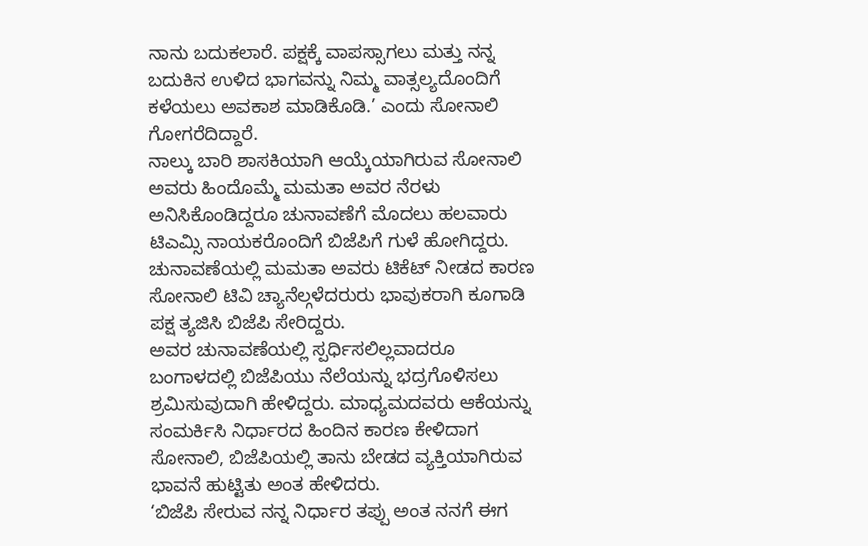ನಾನು ಬದುಕಲಾರೆ. ಪಕ್ಷಕ್ಕೆ ವಾಪಸ್ಸಾಗಲು ಮತ್ತು ನನ್ನ ಬದುಕಿನ ಉಳಿದ ಭಾಗವನ್ನು ನಿಮ್ಮ ವಾತ್ಸಲ್ಯದೊಂದಿಗೆ ಕಳೆಯಲು ಅವಕಾಶ ಮಾಡಿಕೊಡಿ.’ ಎಂದು ಸೋನಾಲಿ ಗೋಗರೆದಿದ್ದಾರೆ.
ನಾಲ್ಕು ಬಾರಿ ಶಾಸಕಿಯಾಗಿ ಆಯ್ಕೆಯಾಗಿರುವ ಸೋನಾಲಿ ಅವರು ಹಿಂದೊಮ್ಮೆ ಮಮತಾ ಅವರ ನೆರಳು ಅನಿಸಿಕೊಂಡಿದ್ದರೂ ಚುನಾವಣೆಗೆ ಮೊದಲು ಹಲವಾರು ಟಿಎಮ್ಸಿ ನಾಯಕರೊಂದಿಗೆ ಬಿಜೆಪಿಗೆ ಗುಳೆ ಹೋಗಿದ್ದರು.
ಚುನಾವಣೆಯಲ್ಲಿ ಮಮತಾ ಅವರು ಟಿಕೆಟ್ ನೀಡದ ಕಾರಣ ಸೋನಾಲಿ ಟಿವಿ ಚ್ಯಾನೆಲ್ಗಳೆದರುರು ಭಾವುಕರಾಗಿ ಕೂಗಾಡಿ ಪಕ್ಷ ತ್ಯಜಿಸಿ ಬಿಜೆಪಿ ಸೇರಿದ್ದರು.
ಅವರ ಚುನಾವಣೆಯಲ್ಲಿ ಸ್ಪರ್ಧಿಸಲಿಲ್ಲವಾದರೂ ಬಂಗಾಳದಲ್ಲಿ ಬಿಜೆಪಿಯು ನೆಲೆಯನ್ನು ಭದ್ರಗೊಳಿಸಲು ಶ್ರಮಿಸುವುದಾಗಿ ಹೇಳಿದ್ದರು. ಮಾಧ್ಯಮದವರು ಆಕೆಯನ್ನು ಸಂಮರ್ಕಿಸಿ ನಿರ್ಧಾರದ ಹಿಂದಿನ ಕಾರಣ ಕೇಳಿದಾಗ ಸೋನಾಲಿ, ಬಿಜೆಪಿಯಲ್ಲಿ ತಾನು ಬೇಡದ ವ್ಯಕ್ತಿಯಾಗಿರುವ ಭಾವನೆ ಹುಟ್ಟಿತು ಅಂತ ಹೇಳಿದರು.
‘ಬಿಜೆಪಿ ಸೇರುವ ನನ್ನ ನಿರ್ಧಾರ ತಪ್ಪು ಅಂತ ನನಗೆ ಈಗ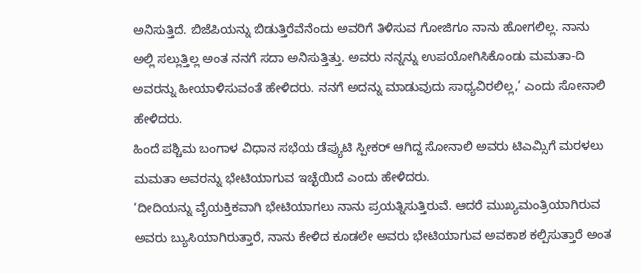ಅನಿಸುತ್ತಿದೆ. ಬಿಜೆಪಿಯನ್ನು ಬಿಡುತ್ತಿರೆವೆನೆಂದು ಅವರಿಗೆ ತಿಳಿಸುವ ಗೋಜಿಗೂ ನಾನು ಹೋಗಲಿಲ್ಲ. ನಾನು ಅಲ್ಲಿ ಸಲ್ಲುತ್ತಿಲ್ಲ ಅಂತ ನನಗೆ ಸದಾ ಅನಿಸುತ್ತಿತ್ತು. ಅವರು ನನ್ನನ್ನು ಉಪಯೋಗಿಸಿಕೊಂಡು ಮಮತಾ-ದಿ ಅವರನ್ನು ಹೀಯಾಳಿಸುವಂತೆ ಹೇಳಿದರು. ನನಗೆ ಅದನ್ನು ಮಾಡುವುದು ಸಾಧ್ಯವಿರಲಿಲ್ಲ,’ ಎಂದು ಸೋನಾಲಿ ಹೇಳಿದರು.
ಹಿಂದೆ ಪಶ್ಚಿಮ ಬಂಗಾಳ ವಿಧಾನ ಸಭೆಯ ಡೆಪ್ಯುಟಿ ಸ್ಪೀಕರ್ ಆಗಿದ್ದ ಸೋನಾಲಿ ಅವರು ಟಿಎಮ್ಸಿಗೆ ಮರಳಲು ಮಮತಾ ಅವರನ್ನು ಭೇಟಿಯಾಗುವ ಇಚ್ಛೆಯಿದೆ ಎಂದು ಹೇಳಿದರು.
‘ದೀದಿಯನ್ನು ವೈಯಕ್ತಿಕವಾಗಿ ಭೇಟಿಯಾಗಲು ನಾನು ಪ್ರಯತ್ನಿಸುತ್ತಿರುವೆ. ಆದರೆ ಮುಖ್ಯಮಂತ್ರಿಯಾಗಿರುವ ಅವರು ಬ್ಯುಸಿಯಾಗಿರುತ್ತಾರೆ, ನಾನು ಕೇಳಿದ ಕೂಡಲೇ ಅವರು ಭೇಟಿಯಾಗುವ ಅವಕಾಶ ಕಲ್ಪಿಸುತ್ತಾರೆ ಅಂತ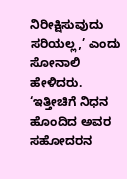ನಿರೀಕ್ಷಿಸುವುದು ಸರಿಯಲ್ಲ,’ ಎಂದು ಸೋನಾಲಿ ಹೇಳಿದರು.
‘ಇತ್ತೀಚಿಗೆ ನಿಧನ ಹೊಂದಿದ ಅವರ ಸಹೋದರನ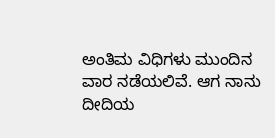ಅಂತಿಮ ವಿಧಿಗಳು ಮುಂದಿನ ವಾರ ನಡೆಯಲಿವೆ. ಆಗ ನಾನು ದೀದಿಯ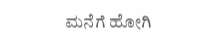ಮನೆಗೆ ಹೋಗಿ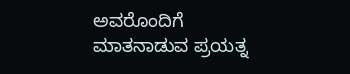ಅವರೊಂದಿಗೆ ಮಾತನಾಡುವ ಪ್ರಯತ್ನ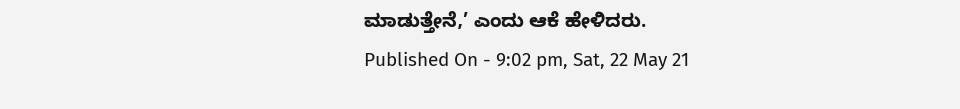ಮಾಡುತ್ತೇನೆ,’ ಎಂದು ಆಕೆ ಹೇಳಿದರು.
Published On - 9:02 pm, Sat, 22 May 21